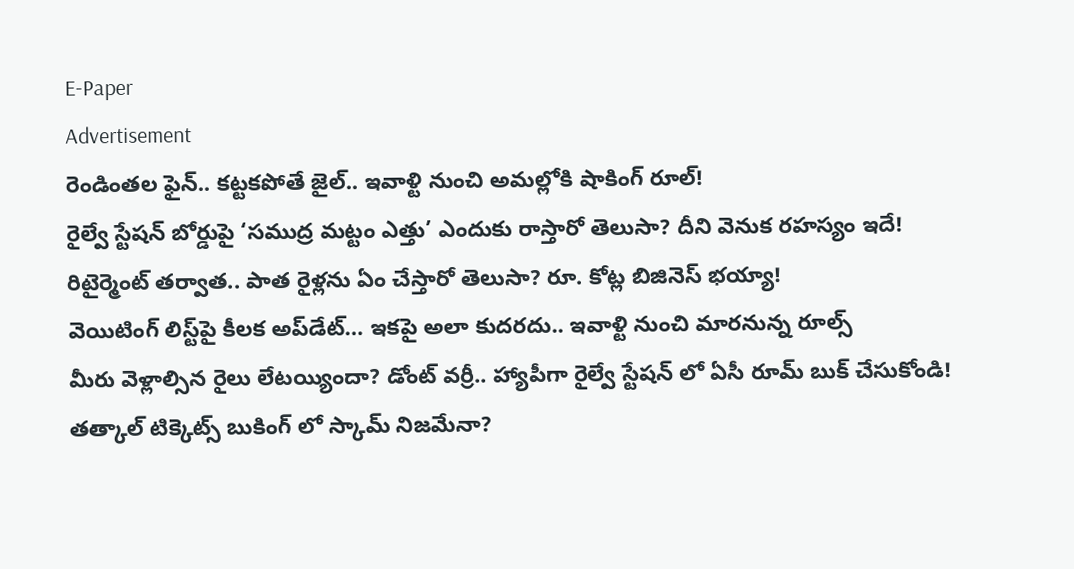E-Paper
Advertisement
రెండింతల ఫైన్.. కట్టకపోతే జైల్.. ఇవాళ్టి నుంచి అమల్లోకి షాకింగ్ రూల్!
రైల్వే స్టేషన్ బోర్డుపై ‘సముద్ర మట్టం ఎత్తు’ ఎందుకు రాస్తారో తెలుసా? దీని వెనుక రహస్యం ఇదే!
రిటైర్మెంట్ తర్వాత.. పాత రైళ్లను ఏం చేస్తారో తెలుసా? రూ. కోట్ల బిజినెస్ భయ్యా!
వెయిటింగ్‌ లిస్ట్‌పై కీలక అప్‌డేట్‌… ఇకపై అలా కుదరదు.. ఇవాళ్టి నుంచి మారనున్న రూల్స్
మీరు వెళ్లాల్సిన రైలు లేటయ్యిందా? డోంట్ వర్రీ.. హ్యాపీగా రైల్వే స్టేషన్ లో ఏసీ రూమ్ బుక్ చేసుకోండి!
తత్కాల్ టిక్కెట్స్ బుకింగ్ లో స్కామ్ నిజమేనా?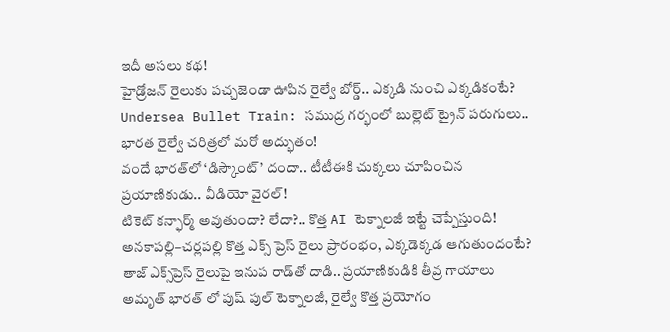ఇదీ అసలు కథ!
హైడ్రోజన్ రైలుకు పచ్చజెండా ఊపిన రైల్వే బోర్డ్.. ఎక్కడి నుంచి ఎక్కడికంటే?
Undersea Bullet Train: సముద్ర గర్భంలో బుల్లెట్ ట్రైన్ పరుగులు.. భారత రైల్వే చరిత్రలో మరో అద్భుతం!
వందే భారత్‌లో ‘డిస్కౌంట్’ దందా.. టీటీఈకి చుక్కలు చూపించిన ప్రయాణికుడు.. వీడియో వైరల్!
టికెట్ కన్ఫార్మ్ అవుతుందా? లేదా?.. కొత్త AI టెక్నాలజీ ఇట్టే చెప్పేస్తుంది!
అనకాపల్లి–చర్లపల్లి కొత్త ఎక్స్‌ ప్రెస్ రైలు ప్రారంభం, ఎక్కడెక్కడ ఆగుతుందంటే?
తాజ్ ఎక్స్‌ప్రెస్ రైలుపై ఇనుప రాడ్‌తో దాడి.. ప్రయాణికుడికి తీవ్ర గాయాలు
అమృత్ భారత్ లో పుష్ పుల్ టెక్నాలజీ, రైల్వే కొత్త ప్రయోగం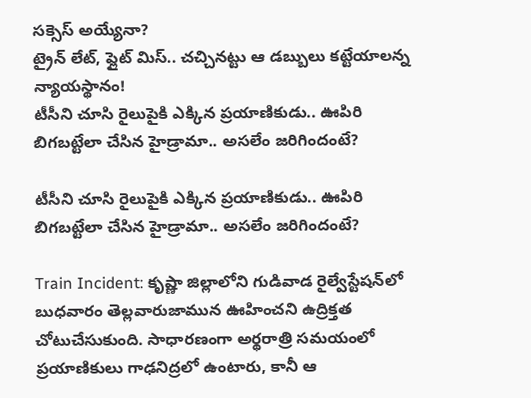సక్సెస్ అయ్యేనా?
ట్రైన్ లేట్, ఫ్లైట్ మిస్.. చచ్చినట్టు ఆ డబ్బులు కట్టేయాలన్న న్యాయస్థానం!
టీసీని చూసి రైలుపైకి ఎక్కిన ప్రయాణికుడు.. ఊపిరి బిగబట్టేలా చేసిన హైడ్రామా.. అసలేం జరిగిందంటే?

టీసీని చూసి రైలుపైకి ఎక్కిన ప్రయాణికుడు.. ఊపిరి బిగబట్టేలా చేసిన హైడ్రామా.. అసలేం జరిగిందంటే?

Train Incident: కృష్ణా జిల్లాలోని గుడివాడ రైల్వేస్టేషన్‌లో బుధవారం తెల్లవారుజామున ఊహించని ఉద్రిక్తత చోటుచేసుకుంది. సాధారణంగా అర్థరాత్రి సమయంలో ప్రయాణికులు గాఢనిద్రలో ఉంటారు, కానీ ఆ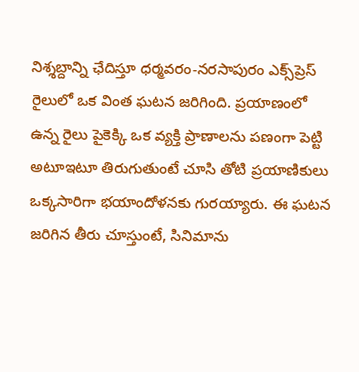నిశ్శబ్దాన్ని ఛేదిస్తూ ధర్మవరం-నరసాపురం ఎక్స్‌ప్రెస్ రైలులో ఒక వింత ఘటన జరిగింది. ప్రయాణంలో ఉన్న రైలు పైకెక్కి ఒక వ్యక్తి ప్రాణాలను పణంగా పెట్టి అటూఇటూ తిరుగుతుంటే చూసి తోటి ప్రయాణికులు ఒక్కసారిగా భయాందోళనకు గురయ్యారు. ఈ ఘటన జరిగిన తీరు చూస్తుంటే, సినిమాను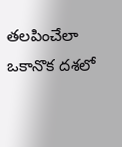తలపించేలా ఒకానొక దశలో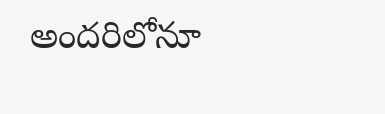అందరిలోనూ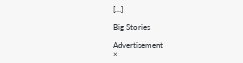[…]

Big Stories

Advertisement
×